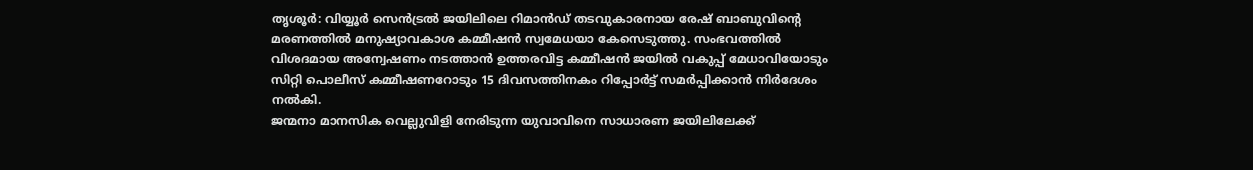തൃശൂർ: വിയ്യൂർ സെൻട്രൽ ജയിലിലെ റിമാൻഡ് തടവുകാരനായ രേഷ് ബാബുവിന്റെ മരണത്തിൽ മനുഷ്യാവകാശ കമ്മീഷൻ സ്വമേധയാ കേസെടുത്തു. സംഭവത്തിൽ വിശദമായ അന്വേഷണം നടത്താൻ ഉത്തരവിട്ട കമ്മീഷൻ ജയിൽ വകുപ്പ് മേധാവിയോടും സിറ്റി പൊലീസ് കമ്മീഷണറോടും 15 ദിവസത്തിനകം റിപ്പോർട്ട് സമർപ്പിക്കാൻ നിർദേശം നൽകി.
ജന്മനാ മാനസിക വെല്ലുവിളി നേരിടുന്ന യുവാവിനെ സാധാരണ ജയിലിലേക്ക്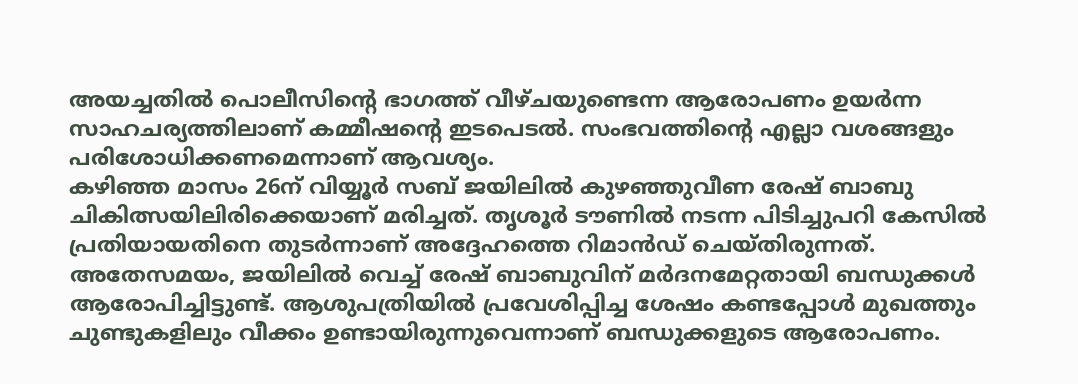അയച്ചതിൽ പൊലീസിന്റെ ഭാഗത്ത് വീഴ്ചയുണ്ടെന്ന ആരോപണം ഉയർന്ന സാഹചര്യത്തിലാണ് കമ്മീഷന്റെ ഇടപെടൽ. സംഭവത്തിന്റെ എല്ലാ വശങ്ങളും പരിശോധിക്കണമെന്നാണ് ആവശ്യം.
കഴിഞ്ഞ മാസം 26ന് വിയ്യൂർ സബ് ജയിലിൽ കുഴഞ്ഞുവീണ രേഷ് ബാബു ചികിത്സയിലിരിക്കെയാണ് മരിച്ചത്. തൃശൂർ ടൗണിൽ നടന്ന പിടിച്ചുപറി കേസിൽ പ്രതിയായതിനെ തുടർന്നാണ് അദ്ദേഹത്തെ റിമാൻഡ് ചെയ്തിരുന്നത്.
അതേസമയം, ജയിലിൽ വെച്ച് രേഷ് ബാബുവിന് മർദനമേറ്റതായി ബന്ധുക്കൾ ആരോപിച്ചിട്ടുണ്ട്. ആശുപത്രിയിൽ പ്രവേശിപ്പിച്ച ശേഷം കണ്ടപ്പോൾ മുഖത്തും ചുണ്ടുകളിലും വീക്കം ഉണ്ടായിരുന്നുവെന്നാണ് ബന്ധുക്കളുടെ ആരോപണം.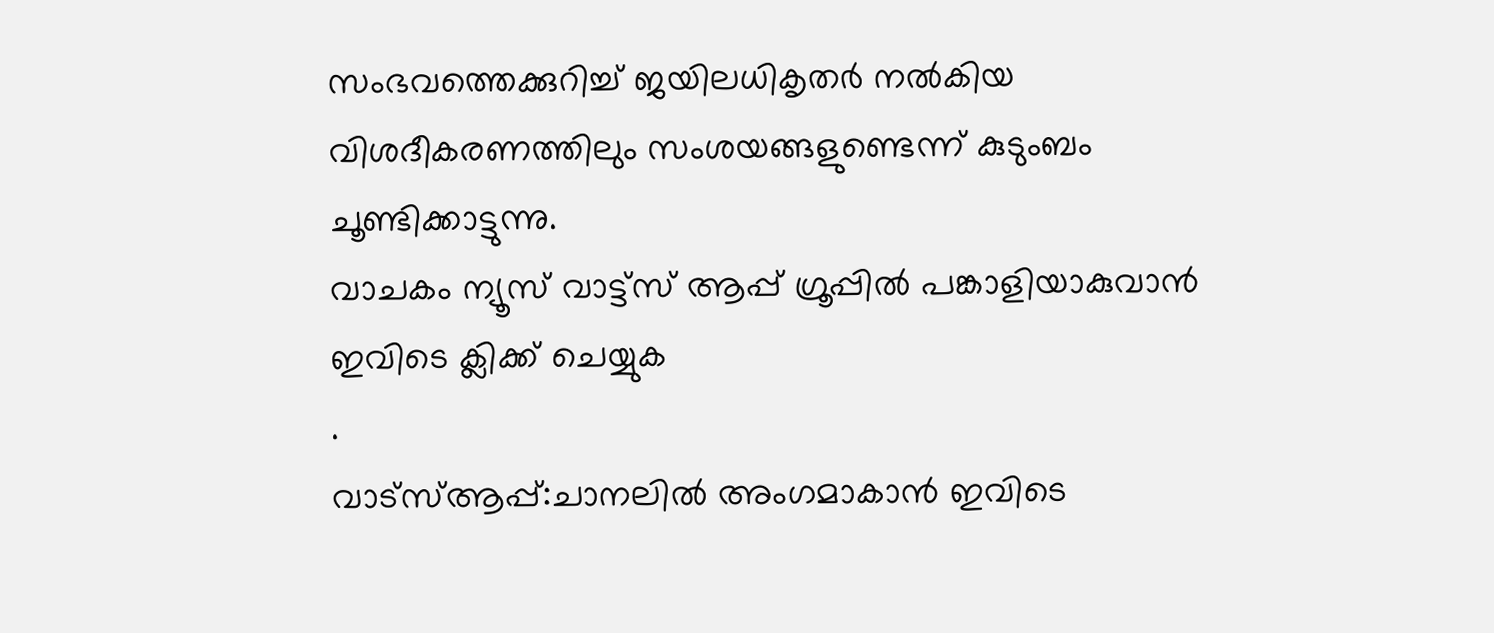സംഭവത്തെക്കുറിച്ച് ജയിലധികൃതർ നൽകിയ വിശദീകരണത്തിലും സംശയങ്ങളുണ്ടെന്ന് കുടുംബം ചൂണ്ടിക്കാട്ടുന്നു.
വാചകം ന്യൂസ് വാട്ട്സ് ആപ്പ് ഗ്രൂപ്പിൽ പങ്കാളിയാകുവാൻ
ഇവിടെ ക്ലിക്ക് ചെയ്യുക
.
വാട്സ്ആപ്പ്:ചാനലിൽ അംഗമാകാൻ ഇവിടെ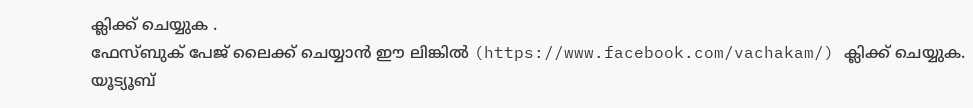ക്ലിക്ക് ചെയ്യുക .
ഫേസ്ബുക് പേജ് ലൈക്ക് ചെയ്യാൻ ഈ ലിങ്കിൽ (https://www.facebook.com/vachakam/) ക്ലിക്ക് ചെയ്യുക.
യൂട്യൂബ്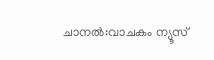ചാനൽ:വാചകം ന്യൂസ്